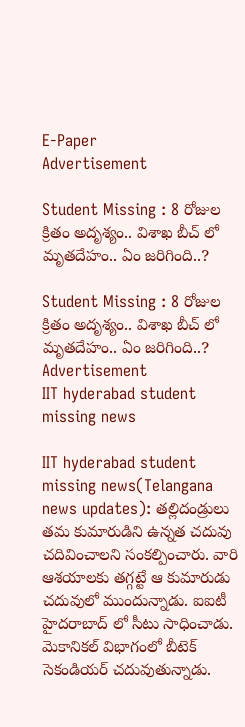E-Paper
Advertisement

Student Missing : 8 రోజుల క్రితం అదృశ్యం.. విశాఖ బీచ్ లో మృతదేహం.. ఏం జరిగింది..?

Student Missing : 8 రోజుల క్రితం అదృశ్యం.. విశాఖ బీచ్ లో మృతదేహం.. ఏం జరిగింది..?
Advertisement
IIT hyderabad student missing news

IIT hyderabad student missing news(Telangana news updates): తల్లిదండ్రులు తమ కుమారుడిని ఉన్నత చదువు చదివించాలని సంకల్పించారు. వారి ఆశయాలకు తగ్గట్టే ఆ కుమారుడు చదువులో ముందున్నాడు. ఐఐటీ హైదరాబాద్‌ లో సీటు సాధించాడు. మెకానికల్ విభాగంలో బీటెక్ సెకండియర్ చదువుతున్నాడు.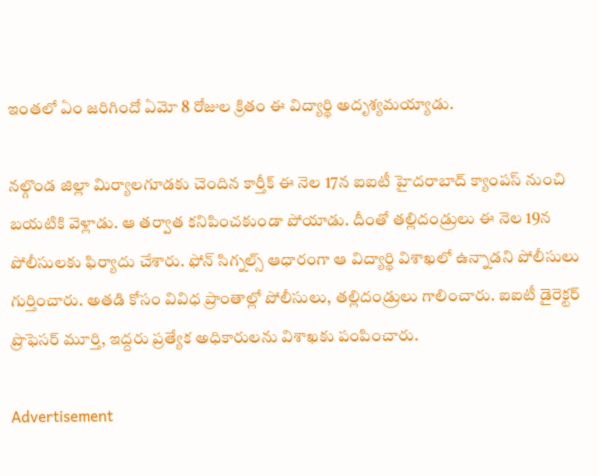ఇంతలో ఏం జరిగిందో ఏమో 8 రోజుల క్రితం ఈ విద్యార్థి అదృశ్యమయ్యాడు.

నల్గొండ జిల్లా మిర్యాలగూడకు చెందిన కార్తీక్‌ ఈ నెల 17న ఐఐటీ హైదరాబాద్ క్యాంపస్‌ నుంచి బయటికి వెళ్లాడు. ఆ తర్వాత కనిపించకుండా పోయాడు. దీంతో తల్లిదండ్రులు ఈ నెల 19న పోలీసులకు ఫిర్యాదు చేశారు. ఫోన్‌ సిగ్నల్స్‌ ఆధారంగా ఆ విద్యార్థి విశాఖలో ఉన్నాడని పోలీసులు గుర్తించారు. అతడి కోసం వివిధ ప్రాంతాల్లో పోలీసులు, తల్లిదండ్రులు గాలించారు. ఐఐటీ డైరెక్టర్‌ ప్రొఫెసర్ మూర్తి, ఇద్దరు ప్రత్యేక అధికారులను విశాఖకు పంపించారు.

Advertisement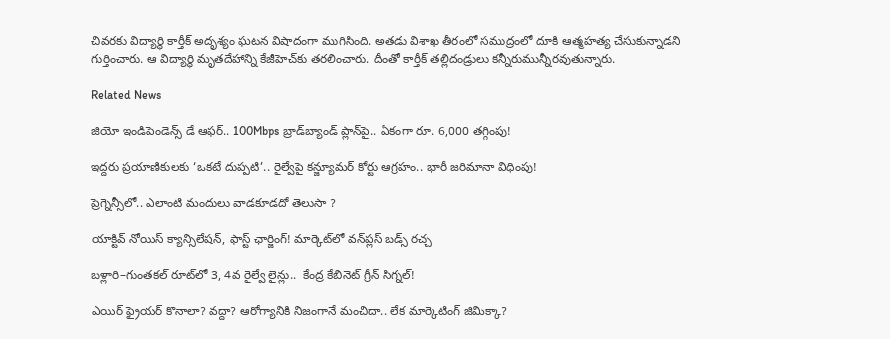చివరకు విద్యార్థి కార్తీక్‌ అదృశ్యం ఘటన విషాదంగా ముగిసింది. అతడు విశాఖ తీరంలో సముద్రంలో దూకి ఆత్మహత్య చేసుకున్నాడని గుర్తించారు. ఆ విద్యార్థి మృతదేహాన్ని కేజీహెచ్‌కు తరలించారు. దీంతో కార్తీక్‌ తల్లిదండ్రులు కన్నీరుమున్నీరవుతున్నారు.

Related News

జియో ఇండిపెండెన్స్ డే ఆఫర్.. 100Mbps బ్రాడ్‌బ్యాండ్ ప్లాన్‌పై.. ఏకంగా రూ. 6,000 తగ్గింపు!

ఇద్దరు ప్రయాణికులకు ‘ఒకటే దుప్పటి’.. రైల్వేపై కన్జ్యూమర్ కోర్టు ఆగ్రహం.. భారీ జరిమానా విధింపు!

ప్రెగ్నెన్సీలో.. ఎలాంటి మందులు వాడకూడదో తెలుసా ?

యాక్టివ్ నోయిస్ క్యాన్సిలేషన్, ఫాస్ట్ ఛార్జింగ్! మార్కెట్‌లో వన్‌ప్లస్ బడ్స్ రచ్చ

బళ్లారి–గుంతకల్ రూట్‌లో 3, 4వ రైల్వే లైన్లు..  కేంద్ర కేబినెట్ గ్రీన్ సిగ్నల్!

ఎయిర్ ఫ్రైయర్ కొనాలా? వద్దా? ఆరోగ్యానికి నిజంగానే మంచిదా.. లేక మార్కెటింగ్ జిమిక్కా?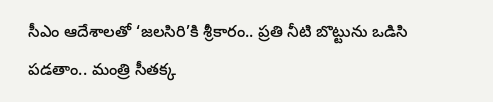సీఎం ఆదేశాలతో ‘జలసిరి’కి శ్రీకారం.. ప్రతి నీటి బొట్టును ఒడిసి పడతాం.. మంత్రి సీతక్క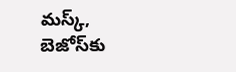మస్క్, బెజోస్‌కు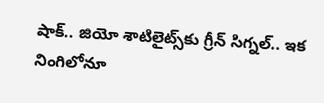షాక్.. జియో శాటిలైట్స్‌కు గ్రీన్ సిగ్నల్.. ఇక నింగిలోనూ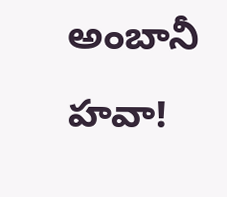అంబానీ హవా!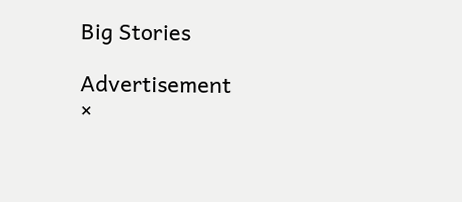Big Stories

Advertisement
×